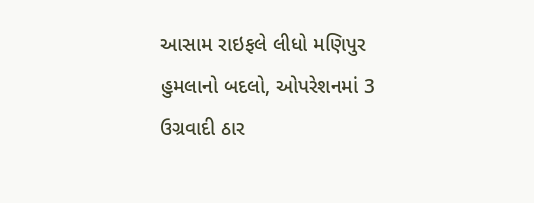આસામ રાઇફલે લીધો મણિપુર હુમલાનો બદલો, ઓપરેશનમાં 3 ઉગ્રવાદી ઠાર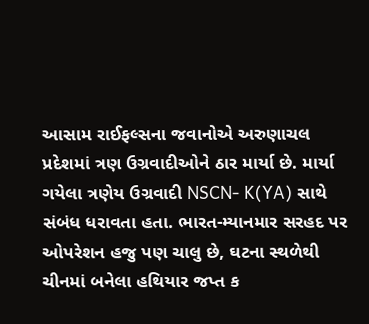આસામ રાઈફલ્સના જવાનોએ અરુણાચલ પ્રદેશમાં ત્રણ ઉગ્રવાદીઓને ઠાર માર્યા છે. માર્યા ગયેલા ત્રણેય ઉગ્રવાદી NSCN- K(YA) સાથે સંબંધ ધરાવતા હતા. ભારત-મ્યાનમાર સરહદ પર ઓપરેશન હજુ પણ ચાલુ છે, ઘટના સ્થળેથી ચીનમાં બનેલા હથિયાર જપ્ત ક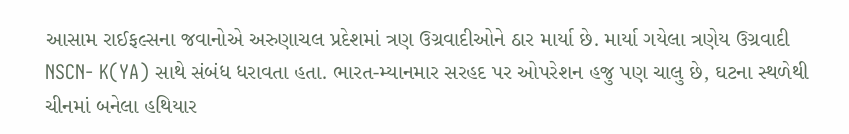આસામ રાઈફલ્સના જવાનોએ અરુણાચલ પ્રદેશમાં ત્રણ ઉગ્રવાદીઓને ઠાર માર્યા છે. માર્યા ગયેલા ત્રણેય ઉગ્રવાદી NSCN- K(YA) સાથે સંબંધ ધરાવતા હતા. ભારત-મ્યાનમાર સરહદ પર ઓપરેશન હજુ પણ ચાલુ છે, ઘટના સ્થળેથી ચીનમાં બનેલા હથિયાર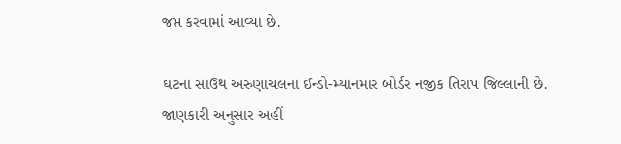જપ્ત કરવામાં આવ્યા છે.

ઘટના સાઉથ અરુણાચલના ઈન્ડો-મ્યાનમાર બોર્ડર નજીક તિરાપ જિલ્લાની છે. જાણકારી અનુસાર અહીં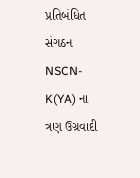પ્રતિબંધિત સંગઠન NSCN- K(YA) ના ત્રણ ઉગ્રવાદી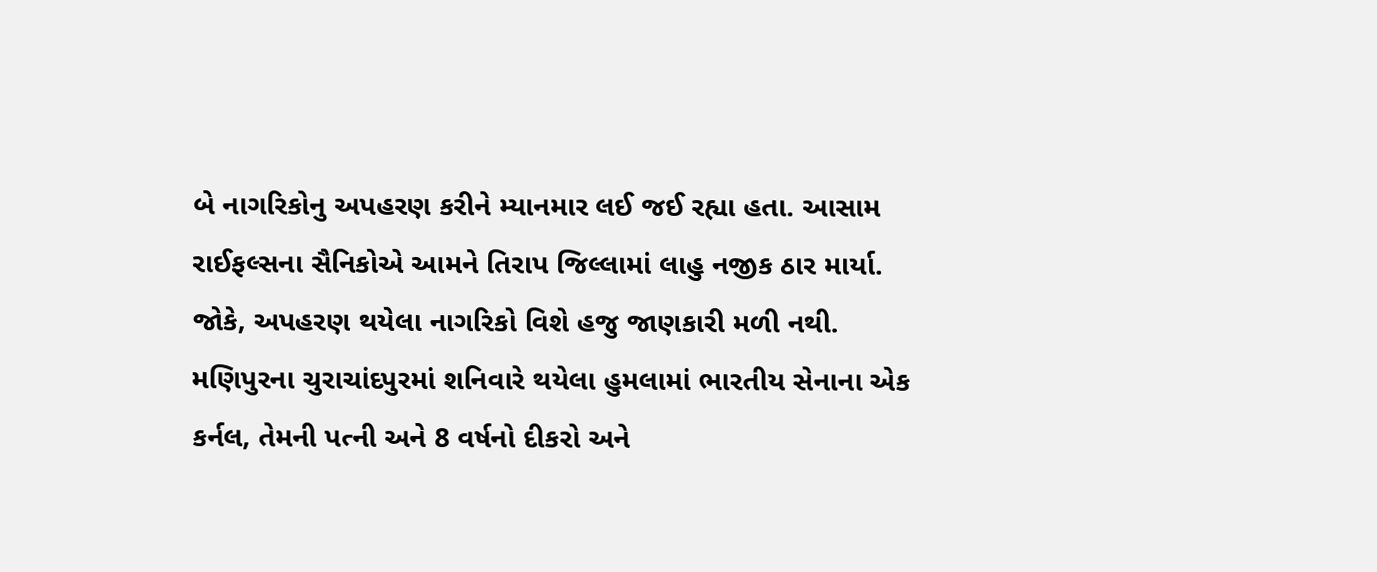બે નાગરિકોનુ અપહરણ કરીને મ્યાનમાર લઈ જઈ રહ્યા હતા. આસામ રાઈફલ્સના સૈનિકોએ આમને તિરાપ જિલ્લામાં લાહુ નજીક ઠાર માર્યા. જોકે, અપહરણ થયેલા નાગરિકો વિશે હજુ જાણકારી મળી નથી.
મણિપુરના ચુરાચાંદપુરમાં શનિવારે થયેલા હુમલામાં ભારતીય સેનાના એક કર્નલ, તેમની પત્ની અને 8 વર્ષનો દીકરો અને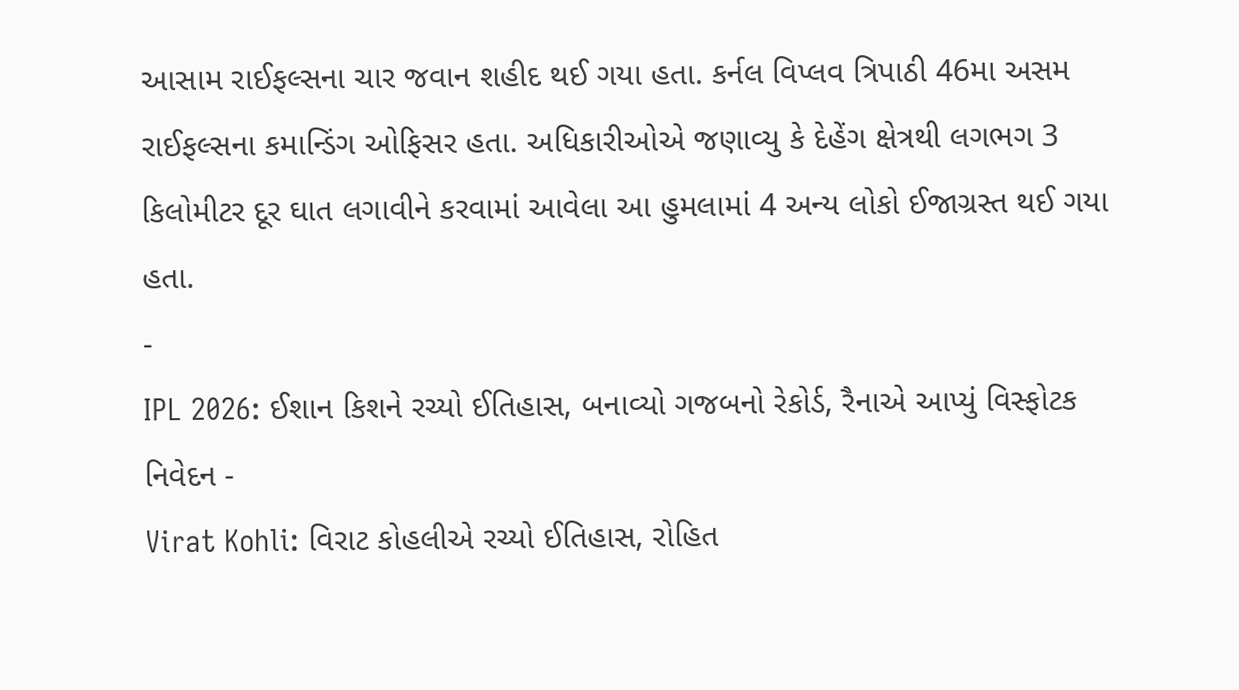આસામ રાઈફલ્સના ચાર જવાન શહીદ થઈ ગયા હતા. કર્નલ વિપ્લવ ત્રિપાઠી 46મા અસમ રાઈફલ્સના કમાન્ડિંગ ઓફિસર હતા. અધિકારીઓએ જણાવ્યુ કે દેહેંગ ક્ષેત્રથી લગભગ 3 કિલોમીટર દૂર ઘાત લગાવીને કરવામાં આવેલા આ હુમલામાં 4 અન્ય લોકો ઈજાગ્રસ્ત થઈ ગયા હતા.
-
IPL 2026: ઈશાન કિશને રચ્યો ઈતિહાસ, બનાવ્યો ગજબનો રેકોર્ડ, રૈનાએ આપ્યું વિસ્ફોટક નિવેદન -
Virat Kohli: વિરાટ કોહલીએ રચ્યો ઈતિહાસ, રોહિત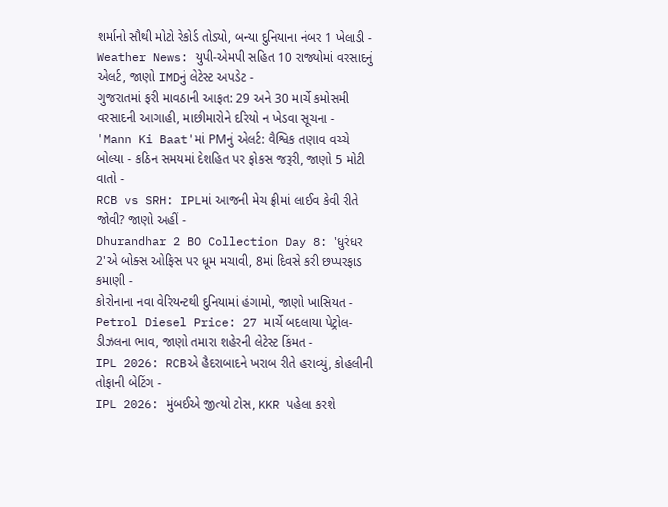શર્માનો સૌથી મોટો રેકોર્ડ તોડ્યો, બન્યા દુનિયાના નંબર 1 ખેલાડી -
Weather News: યુપી-એમપી સહિત 10 રાજ્યોમાં વરસાદનું એલર્ટ, જાણો IMDનું લેટેસ્ટ અપડેટ -
ગુજરાતમાં ફરી માવઠાની આફત: 29 અને 30 માર્ચે કમોસમી વરસાદની આગાહી, માછીમારોને દરિયો ન ખેડવા સૂચના -
'Mann Ki Baat'માં PMનું એલર્ટ: વૈશ્વિક તણાવ વચ્ચે બોલ્યા - કઠિન સમયમાં દેશહિત પર ફોકસ જરૂરી, જાણો 5 મોટી વાતો -
RCB vs SRH: IPLમાં આજની મેચ ફ્રીમાં લાઈવ કેવી રીતે જોવી? જાણો અહીં -
Dhurandhar 2 BO Collection Day 8: 'ધુરંધર 2'એ બોક્સ ઓફિસ પર ધૂમ મચાવી, 8માં દિવસે કરી છપ્પરફાડ કમાણી -
કોરોનાના નવા વેરિયન્ટથી દુનિયામાં હંગામો, જાણો ખાસિયત -
Petrol Diesel Price: 27 માર્ચે બદલાયા પેટ્રોલ-ડીઝલના ભાવ, જાણો તમારા શહેરની લેટેસ્ટ કિંમત -
IPL 2026: RCBએ હૈદરાબાદને ખરાબ રીતે હરાવ્યું, કોહલીની તોફાની બેટિંગ -
IPL 2026: મુંબઈએ જીત્યો ટોસ, KKR પહેલા કરશે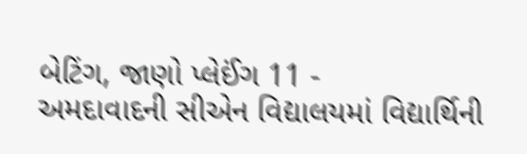બેટિંગ, જાણો પ્લેઈંગ 11 -
અમદાવાદની સીએન વિદ્યાલયમાં વિદ્યાર્થિની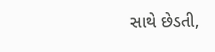સાથે છેડતી,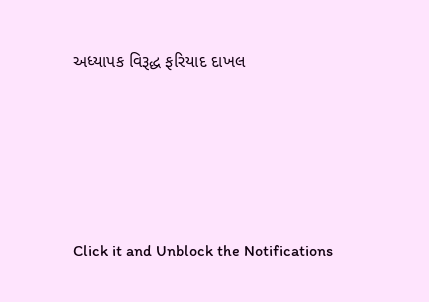અધ્યાપક વિરૂદ્ધ ફરિયાદ દાખલ








Click it and Unblock the Notifications